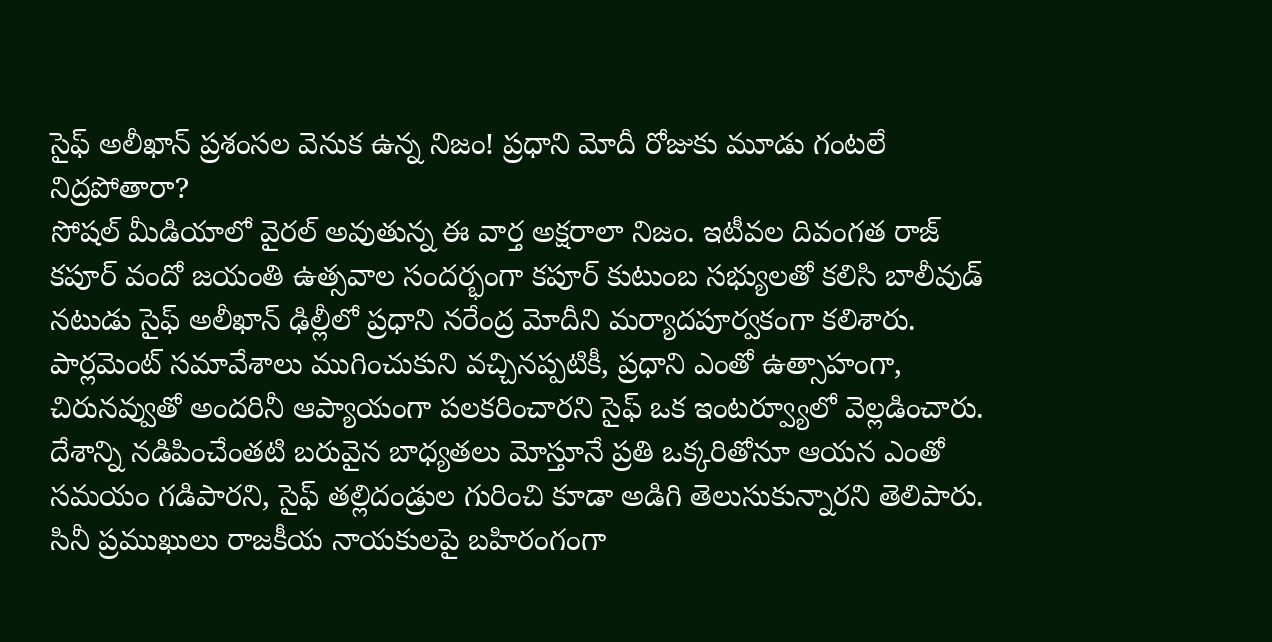సైఫ్ అలీఖాన్ ప్రశంసల వెనుక ఉన్న నిజం! ప్రధాని మోదీ రోజుకు మూడు గంటలే నిద్రపోతారా?
సోషల్ మీడియాలో వైరల్ అవుతున్న ఈ వార్త అక్షరాలా నిజం. ఇటీవల దివంగత రాజ్ కపూర్ వందో జయంతి ఉత్సవాల సందర్భంగా కపూర్ కుటుంబ సభ్యులతో కలిసి బాలీవుడ్ నటుడు సైఫ్ అలీఖాన్ ఢిల్లీలో ప్రధాని నరేంద్ర మోదీని మర్యాదపూర్వకంగా కలిశారు. పార్లమెంట్ సమావేశాలు ముగించుకుని వచ్చినప్పటికీ, ప్రధాని ఎంతో ఉత్సాహంగా, చిరునవ్వుతో అందరినీ ఆప్యాయంగా పలకరించారని సైఫ్ ఒక ఇంటర్వ్యూలో వెల్లడించారు. దేశాన్ని నడిపించేంతటి బరువైన బాధ్యతలు మోస్తూనే ప్రతి ఒక్కరితోనూ ఆయన ఎంతో సమయం గడిపారని, సైఫ్ తల్లిదండ్రుల గురించి కూడా అడిగి తెలుసుకున్నారని తెలిపారు. సినీ ప్రముఖులు రాజకీయ నాయకులపై బహిరంగంగా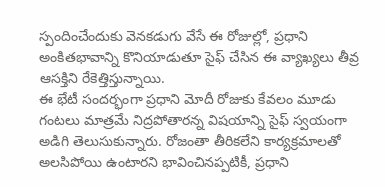స్పందించేందుకు వెనకడుగు వేసే ఈ రోజుల్లో, ప్రధాని అంకితభావాన్ని కొనియాడుతూ సైఫ్ చేసిన ఈ వ్యాఖ్యలు తీవ్ర ఆసక్తిని రేకెత్తిస్తున్నాయి.
ఈ భేటీ సందర్భంగా ప్రధాని మోదీ రోజుకు కేవలం మూడు గంటలు మాత్రమే నిద్రపోతారన్న విషయాన్ని సైఫ్ స్వయంగా అడిగి తెలుసుకున్నారు. రోజంతా తీరికలేని కార్యక్రమాలతో అలసిపోయి ఉంటారని భావించినప్పటికీ, ప్రధాని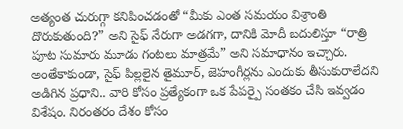అత్యంత చురుగ్గా కనిపించడంతో “మీకు ఎంత సమయం విశ్రాంతి దొరుకుతుంది?” అని సైఫ్ నేరుగా అడగగా, దానికి మోదీ బదులిస్తూ “రాత్రి పూట సుమారు మూడు గంటలు మాత్రమే” అని సమాధానం ఇచ్చారు. అంతేకాకుండా, సైఫ్ పిల్లలైన తైమూర్, జెహంగీర్లను ఎందుకు తీసుకురాలేదని అడిగిన ప్రధాని.. వారి కోసం ప్రత్యేకంగా ఒక పేపర్పై సంతకం చేసి ఇవ్వడం విశేషం. నిరంతరం దేశం కోసం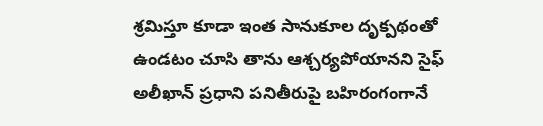శ్రమిస్తూ కూడా ఇంత సానుకూల దృక్పథంతో ఉండటం చూసి తాను ఆశ్చర్యపోయానని సైఫ్ అలీఖాన్ ప్రధాని పనితీరుపై బహిరంగంగానే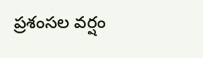ప్రశంసల వర్షం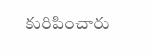కురిపించారు